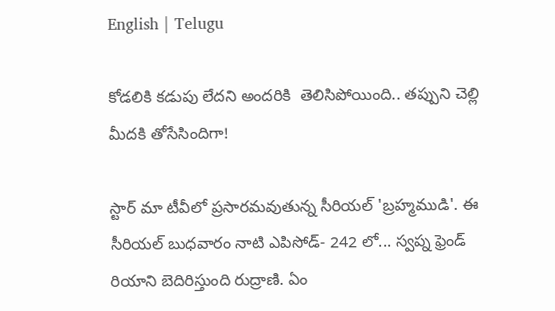English | Telugu

కోడలికి కడుపు లేదని అందరికి  తెలిసిపోయింది.. తప్పుని చెల్లి మీదకి తోసేసిందిగా!

స్టార్ మా టీవీలో ప్రసారమవుతున్న సీరియల్ 'బ్రహ్మముడి'. ఈ సీరియల్ బుధవారం నాటి ఎపిసోడ్- 242 లో... స్వప్న ఫ్రెండ్ రియాని బెదిరిస్తుంది రుద్రాణి. ఏం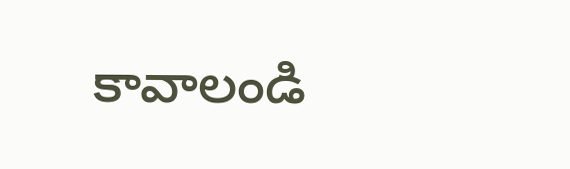కావాలండి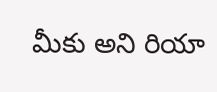మీకు అని రియా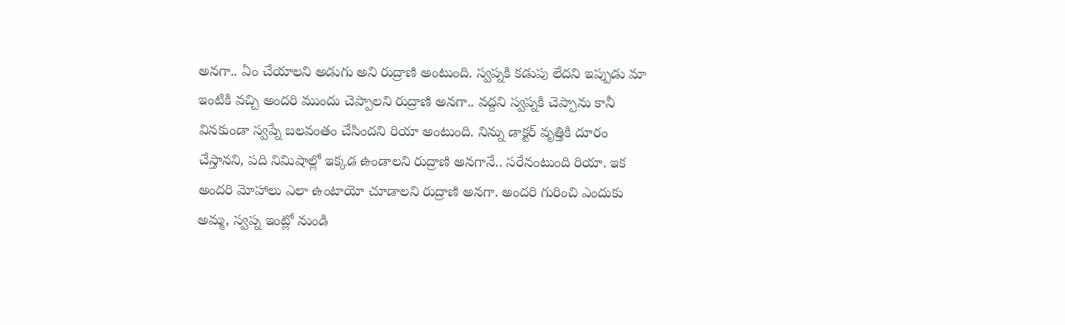అనగా.. ఏం చేయాలని అడుగు అని రుద్రాణి అంటుంది. స్వప్నకి కడుపు లేదని ఇప్పుడు మా ఇంటికి వచ్చి అందరి ముందు చెప్పాలని రుద్రాణి అనగా.. వద్దని స్వప్నకి చెప్పాను కానీ వినకుండా స్వప్నే బలవంతం చేసిందని రియా అంటుంది. నిన్ను డాక్టర్ వృత్తికి దూరం చేస్తానని, పది నిమిషాల్లో ఇక్కడ ఉండాలని రుద్రాణి అనగానే.. సరేనంటుంది రియా. ఇక అందరి మోహాలు ఎలా ఉంటాయో చూడాలని రుద్రాణి అనగా. అందరి గురించి ఎందుకు అమ్మ, స్వప్న ఇంట్లో నుండి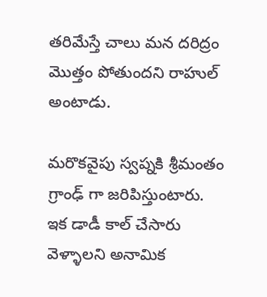తరిమేస్తే చాలు మన దరిద్రం మొత్తం పోతుందని రాహుల్ అంటాడు.

మరొకవైపు స్వప్నకి శ్రీమంతం గ్రాంఢ్ గా జరిపిస్తుంటారు. ఇక డాడీ కాల్ చేసారు వెళ్ళాలని అనామిక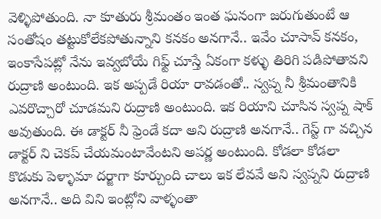వెళ్ళిపోతుంది. నా కూతురు శ్రీమంతం ఇంత ఘనంగా జరుగుతుంటే ఆ సంతోషం తట్టుకోలేకపోతున్నాని కనకం అనగానే.. ఇవేం చూసావ్ కనకం, ఇంకాసేపట్లో నేను ఇవ్వబోయే గిఫ్ట్ చూస్తే ఏకంగా కళ్ళు తిరిగి పడిపోతావని రుద్రాణి‌ అంటుంది. ఇక అప్పడే రియా రావడంతో.. స్వప్న నీ శ్రీమంతానికి ఎవరొచ్చారో చూడమని రుద్రాణి అంటుంది. ఇక రియాని చూసిన స్వప్న షాక్ అవుతుంది. ఈ డాక్టర్ నీ ఫ్రెండే కదా అని రుద్రాణి అనగానే.. గెస్ట్ గా వచ్చిన డాక్టర్ ని చెకప్ చేయమంటావేంటని అపర్ణ అంటుంది. కోడలా కోడలా కొడుకు పెళ్ళామా దర్జాగా కూర్చుంది చాలు ఇక లేవవే అని స్వప్నని రుద్రాణి అనగానే.. అది విని ఇంట్లోని వాళ్ళంతా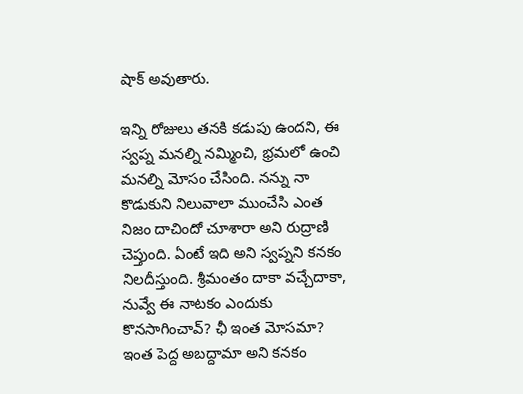షాక్ అవుతారు.

ఇన్ని రోజులు తనకి కడుపు ఉందని, ఈ స్వప్న మనల్ని నమ్మించి, భ్రమలో ఉంచి మనల్ని మోసం చేసింది. నన్ను నా కొడుకుని నిలువాలా ముంచేసి ఎంత నిజం దాచిందో చూశారా అని రుద్రాణి చెప్తుంది. ఏంటే ఇది అని స్వప్నని కనకం నిలదీస్తుంది. శ్రీమంతం దాకా వచ్చేదాకా, నువ్వే ఈ నాటకం ఎందుకు కొనసాగించావ్? ఛీ ఇంత మోసమా? ఇంత పెద్ద అబద్దామా అని కనక‌ం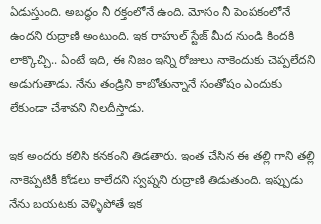ఏడుస్తుంది‌. అబద్ధం నీ రక్తంలోనే ఉంది. మోసం నీ పెంపకంలోనే ఉందని రుద్రాణి అంటుంది. ఇక రాహుల్ స్టేజ్ మీద నుండి కిందకి లాక్కొచ్చి.. ఏంటే ఇది, ఈ నిజం ఇన్ని రోజులు నాకెందుకు చెప్పలేదని అడుగుతాడు. నేను తండ్రిని కాబోతున్నానే సంతోషం ఎందుకు లేకుండా చేశావని నిలదీస్తాడు.

ఇక అందరు కలిసి కనకంని తిడతారు. ఇంత చేసిన ఈ తల్లి గాని తల్లి నాకెప్పటికీ కోడలు కాలేదని స్వప్నని రుద్రాణి తిడుతుంది. ఇప్పుడు నేను బయటకు వెళ్ళిపోతే ఇక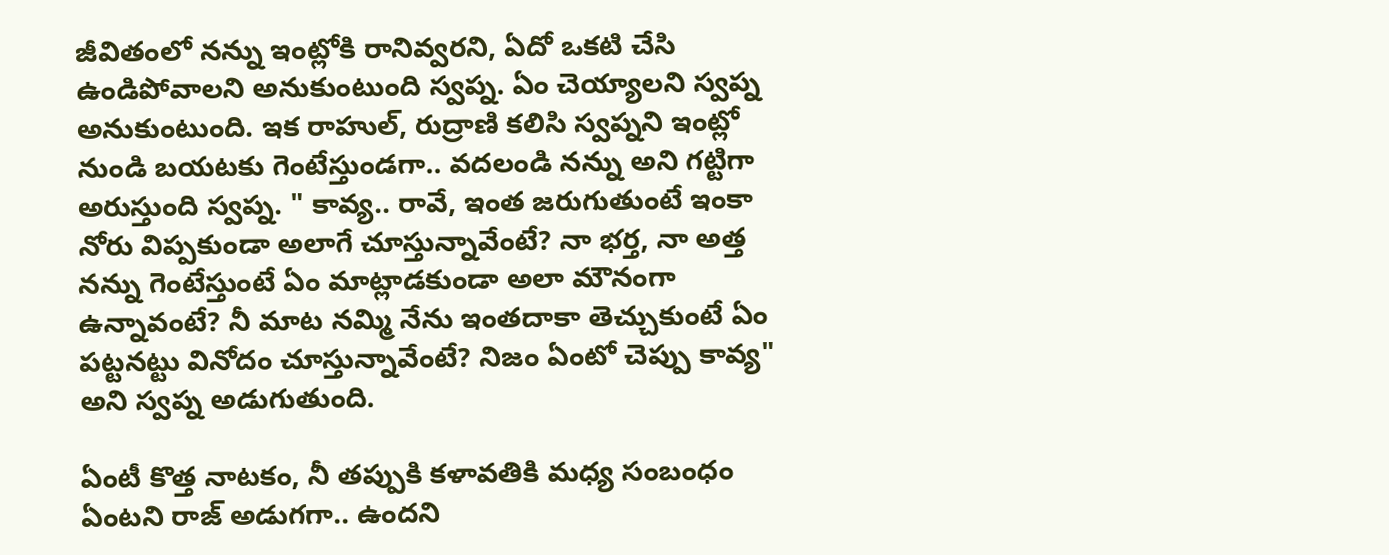జీవితంలో నన్ను ఇంట్లోకి రానివ్వరని, ఏదో ఒకటి చేసి ఉండిపోవాలని అనుకుంటుంది స్వప్న. ఏం చెయ్యాలని స్వప్న అనుకుంటుంది. ఇక రాహుల్, రుద్రాణి కలిసి స్వప్నని ఇంట్లో నుండి బయటకు గెంటేస్తుండగా.. వదలండి నన్ను అని గట్టిగా అరుస్తుంది స్వప్న. " కావ్య.. రావే, ఇంత జరుగుతుంటే ఇంకా నోరు విప్పకుండా అలాగే చూస్తున్నావేంటే? నా భర్త, నా అత్త నన్ను గెంటేస్తుంటే ఏం మాట్లాడకుండా అలా మౌనంగా ఉన్నావంటే? నీ మాట నమ్మి నేను ఇంతదాకా తెచ్చుకుంటే ఏం పట్టనట్టు వినోదం చూస్తున్నావేంటే? నిజం ఏంటో చెప్పు కావ్య" అని స్వప్న అడుగుతుంది.

ఏంటీ కొత్త నాటకం, నీ తప్పుకి కళావతికి మధ్య సంబంధం ఏంటని రాజ్ అడుగగా.. ఉందని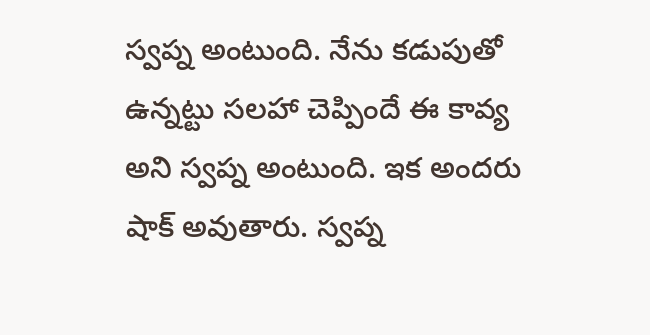స్వప్న అంటుంది‌. నేను కడుపుతో ఉన్నట్టు సలహా చెప్పిందే ఈ కావ్య అని స్వప్న అంటుంది. ఇక అందరు షాక్ అవుతారు. స్వప్న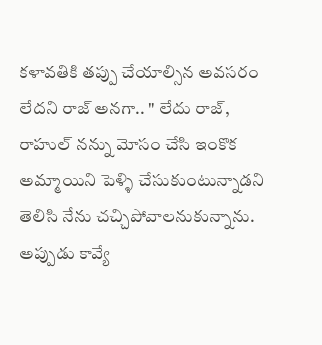కళావతికి తప్పు చేయాల్సిన అవసరం లేదని రాజ్ అనగా.. " లేదు రాజ్, రాహుల్ నన్ను మోసం చేసి ఇంకొక అమ్మాయిని పెళ్ళి చేసుకుంటున్నాడని తెలిసి నేను చచ్చిపోవాలనుకున్నాను. అప్పుడు కావ్యే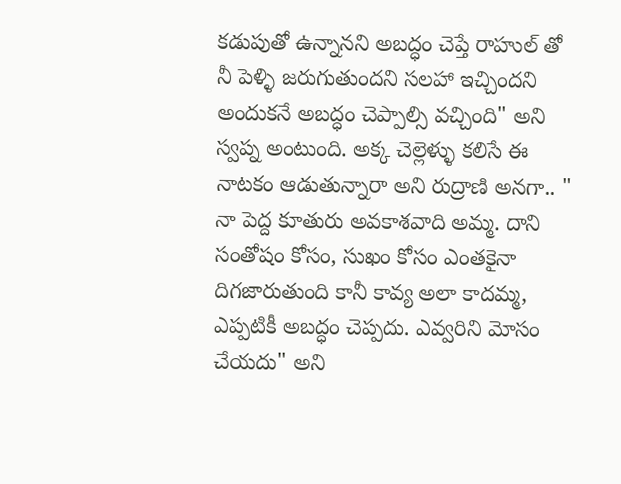కడుపుతో ఉన్నానని అబద్ధం చెప్తే రాహుల్ తో నీ పెళ్ళి జరుగుతుందని సలహా ఇచ్చిందని అందుకనే అబద్ధం చెప్పాల్సి వచ్చింది" అని స్వప్న అంటుంది. అక్క చెల్లెళ్ళు కలిసే ఈ నాటకం ఆడుతున్నారా అని రుద్రాణి అనగా.. " నా పెద్ద కూతురు అవకాశవాది అమ్మ. దాని సంతోషం కోసం, సుఖం కోసం ఎంతకైనా దిగజారుతుంది కానీ కావ్య అలా కాదమ్మ, ఎప్పటికీ అబద్ధం చెప్పదు. ఎవ్వరిని మోసం చేయదు" అని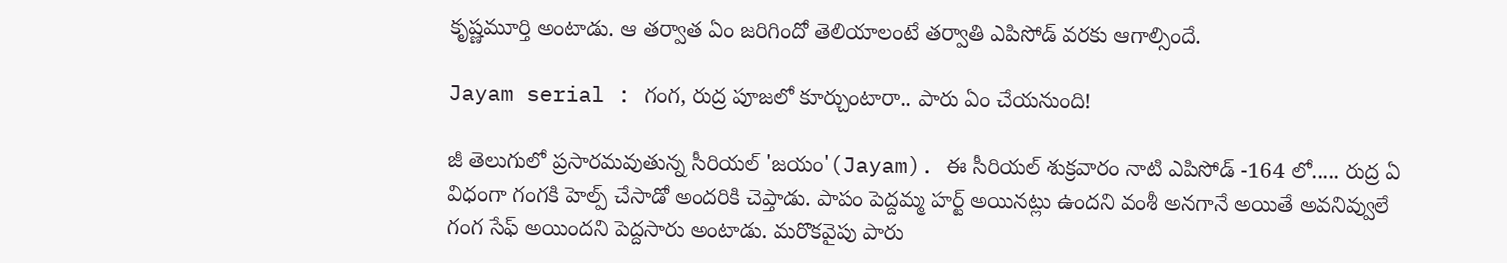కృష్ణమూర్తి అంటాడు. ఆ తర్వాత ఏం జరిగిందో తెలియాలంటే తర్వాతి ఎపిసోడ్ వరకు ఆగాల్సిందే.

Jayam serial : గంగ, రుద్ర పూజలో కూర్చుంటారా.. పారు ఏం చేయనుంది!

జీ తెలుగులో ప్రసారమవుతున్న సీరియల్ 'జయం'(Jayam). ఈ సీరియల్ శుక్రవారం నాటి ఎపిసోడ్ -164 లో..... రుద్ర ఏ విధంగా గంగకి హెల్ప్ చేసాడో అందరికి చెప్తాడు. పాపం పెద్దమ్మ హర్ట్ అయినట్లు ఉందని వంశీ అనగానే అయితే అవనివ్వులే గంగ సేఫ్ అయిందని పెద్దసారు అంటాడు. మరొకవైపు పారు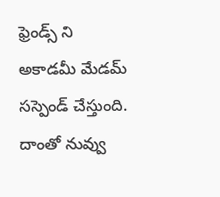ఫ్రెండ్స్ ని అకాడమీ మేడమ్ సస్పెండ్ చేస్తుంది. దాంతో నువ్వు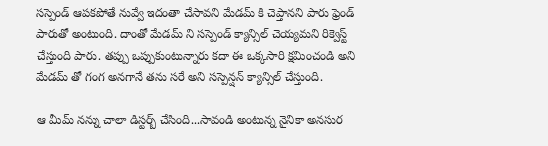సస్పెండ్ ఆపకపోతే నువ్వే ఇదంతా చేసావని మేడమ్ కి చెప్తానని పారు ఫ్రెండ్ పారుతో అంటుంది. దాంతో మేడమ్ ని సస్పెండ్ క్యాన్సిల్ చెయ్యమని రిక్వెస్ట్ చేస్తుంది పారు. తప్పు ఒప్పుకుంటున్నారు కదా ఈ ఒక్కసారి క్షమించండి అని మేడమ్ తో గంగ అనగానే తను సరే అని సస్పెన్షన్ క్యాన్సిల్ చేస్తుంది.

ఆ మీమ్ నన్ను చాలా డిస్టర్బ్ చేసింది...సావండి అంటున్న నైనికా అనసుర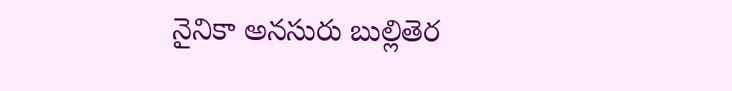నైనికా అనసురు బుల్లితెర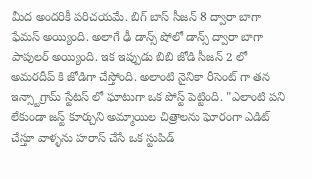మీద అందరికీ పరిచయమే. బిగ్ బాస్ సీజన్ 8 ద్వారా బాగా ఫేమస్ అయ్యింది. అలాగే ఢీ డాన్స్ షోలో డాన్స్ ద్వారా బాగా పాపులర్ అయ్యింది. ఇక ఇప్పుడు బిబి జోడి సీజన్ 2 లో అమరదీప్ కి జోడిగా చేస్తోంది. అలాంటి నైనికా రీసెంట్ గా తన ఇన్స్టాగ్రామ్ స్టేటస్ లో ఘాటుగా ఒక పోస్ట్ పెట్టింది. "ఎలాంటి పని లేకుండా జస్ట్ కూర్చుని అమ్మాయిల చిత్రాలను ఘోరంగా ఎడిట్ చేస్తూ వాళ్ళను హరాస్ చేసే ఒక స్టుపిడ్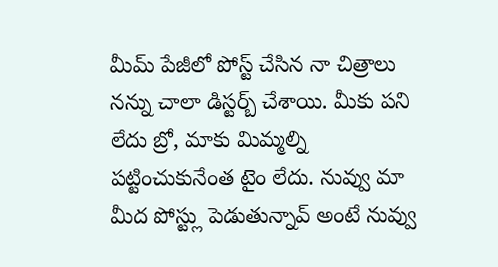మీమ్ పేజీలో పోస్ట్ చేసిన నా చిత్రాలు నన్ను చాలా డిస్టర్బ్ చేశాయి. మీకు పని లేదు బ్రో, మాకు మిమ్మల్ని పట్టించుకునేంత టైం లేదు. నువ్వు మా మీద పోస్ట్లు పెడుతున్నావ్ అంటే నువ్వు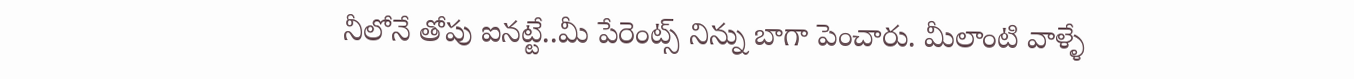నీలోనే తోపు ఐనట్టే..మీ పేరెంట్స్ నిన్ను బాగా పెంచారు. మీలాంటి వాళ్ళే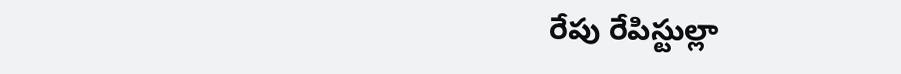రేపు రేపిస్టుల్లా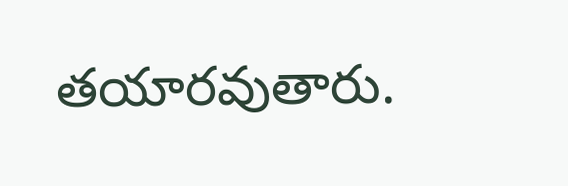తయారవుతారు.